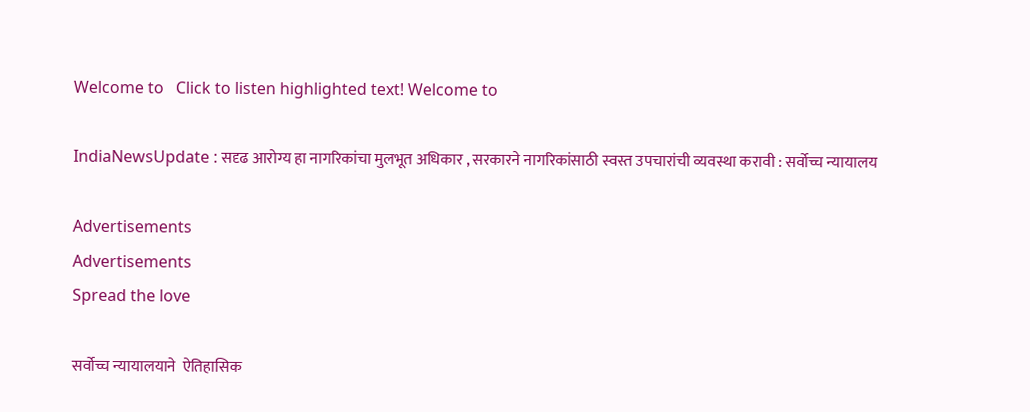Welcome to   Click to listen highlighted text! Welcome to

IndiaNewsUpdate : सदृढ आरोग्य हा नागरिकांचा मुलभूत अधिकार , सरकारने नागरिकांसाठी स्वस्त उपचारांची व्यवस्था करावी : सर्वोच्च न्यायालय

Advertisements
Advertisements
Spread the love

सर्वोच्च न्यायालयाने  ऐतिहासिक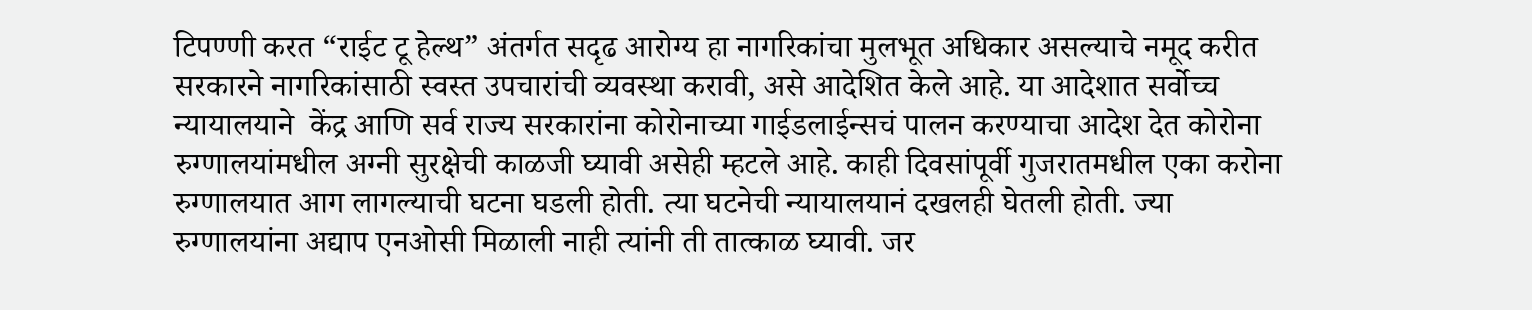टिपण्णी करत “राईट टू हेल्थ” अंतर्गत सदृढ आरोग्य हा नागरिकांचा मुलभूत अधिकार असल्याचे नमूद करीत सरकारने नागरिकांसाठी स्वस्त उपचारांची व्यवस्था करावी, असे आदेशित केले आहे. या आदेशात सर्वोच्च न्यायालयाने  केंद्र आणि सर्व राज्य सरकारांना कोरोनाच्या गाईडलाईन्सचं पालन करण्याचा आदेश देत कोरोना रुग्णालयांमधील अग्नी सुरक्षेची काळजी घ्यावी असेही म्हटले आहे. काही दिवसांपूर्वी गुजरातमधील एका करोना रुग्णालयात आग लागल्याची घटना घडली होती. त्या घटनेची न्यायालयानं दखलही घेतली होती. ज्या रुग्णालयांना अद्याप एनओसी मिळाली नाही त्यांनी ती तात्काळ घ्यावी. जर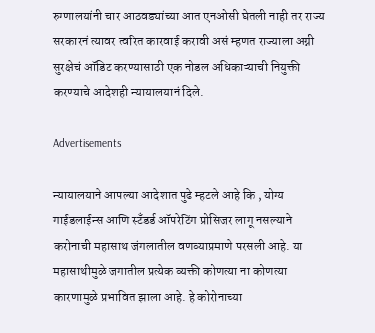रुग्णालयांनी चार आठवड्यांच्या आत एनओसी घेतली नाही तर राज्य सरकारनं त्यावर त्वरित कारवाई करावी असं म्हणत राज्याला अग्नी सुरक्षेचं ऑडिट करण्यासाठी एक नोडल अधिकाऱ्याची नियुक्ती करण्याचे आदेशही न्यायालयानं दिले.

Advertisements

न्यायालयाने आपल्या आदेशात पुढे म्हटले आहे कि , योग्य गाईडलाईन्स आणि स्टँडर्ड ऑपरेटिंग प्रोसिजर लागू नसल्याने  करोनाची महासाथ जंगलातील वणव्याप्रमाणे परसली आहे. या महासाथीमुळे जगातील प्रत्येक व्यक्ती कोणत्या ना कोणत्या कारणामुळे प्रभावित झाला आहे. हे कोरोनाच्या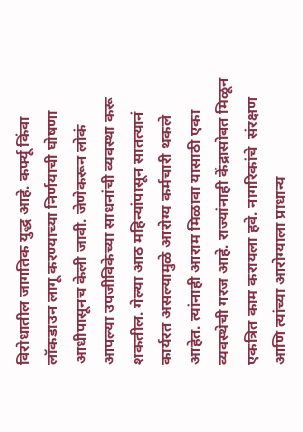विरोधातील जागतिक युद्ध आहे. कर्फ्यू किंवा लॉकडाउन लागू करण्याच्या निर्णयाची घोषणा आधीपासूनच केली जावी. जेणेकरून लोकं आपल्या उपजीविकेच्या साधनांची व्यवस्था करू शकतील. गेल्या आठ महिन्यांपासून सातत्यानं कार्यरत असल्यामुळे आरोग्य कर्मचारी थकले आहेत. त्यांनाही आराम मिळावा यासाठी एका व्यवस्थेची गरज आहे. राज्यांनाही केंद्रासोबत मिळून एकत्रित काम करायला हवे. नागरिकांचे  संरक्षण आणि त्यांच्या आरोग्याला प्राधान्य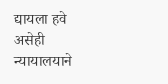द्यायला हवे असेही न्यायालयाने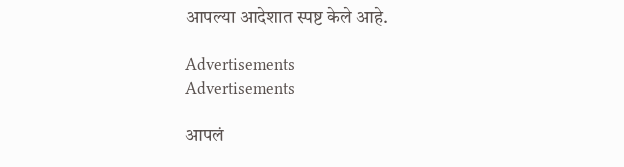आपल्या आदेशात स्पष्ट केले आहे.

Advertisements
Advertisements

आपलं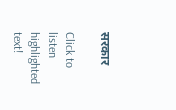सरकार

Click to listen highlighted text!